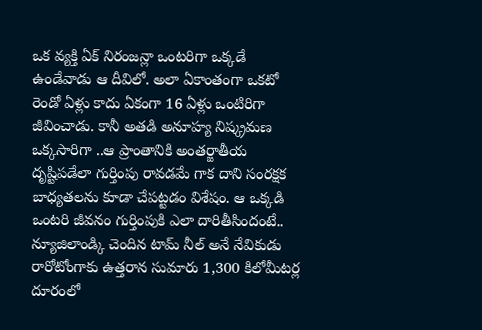ఒక వ్యక్తి ఏక్ నిరంజన్లా ఒంటరిగా ఒక్కడే ఉండేవాడు ఆ దీవిలో. అలా ఏకాంతంగా ఒకటో రెండో ఏళ్లు కాదు ఏకంగా 16 ఏళ్లు ఒంటిరిగా జీవించాడు. కానీ అతడి అనూహ్య నిష్క్రమణ ఒక్కసారిగా ..ఆ ప్రాంతానికి అంతర్జాతీయ దృష్టిపడేలా గుర్తింపు రావడమే గాక దాని సంరక్షక బాధ్యతలను కూడా చేపట్టడం విశేషం. ఆ ఒక్కడి ఒంటరి జీవనం గుర్తింపుకి ఎలా దారితీసిందంటే..
న్యూజిలాండ్కి చెందిన టామ్ నీల్ అనే నేవికుడు రారోటోంగాకు ఉత్తరాన సుమారు 1,300 కిలోమీటర్ల దూరంలో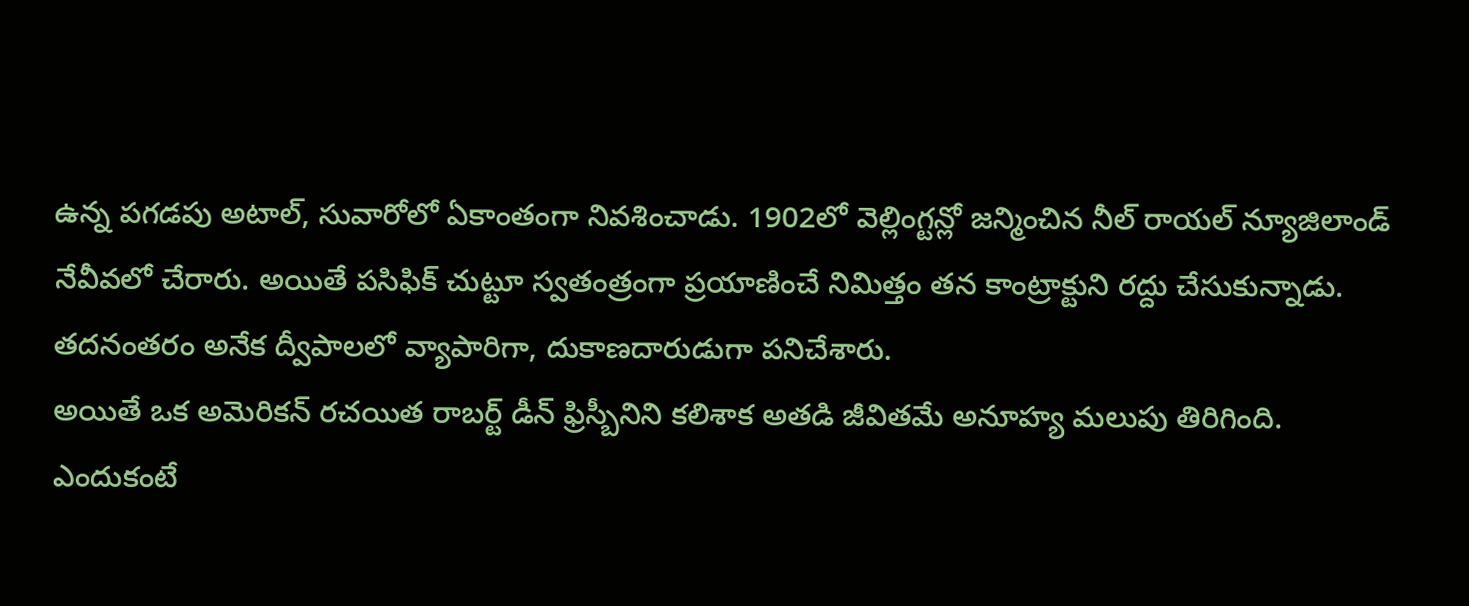ఉన్న పగడపు అటాల్, సువారోలో ఏకాంతంగా నివశించాడు. 1902లో వెల్లింగ్టన్లో జన్మించిన నీల్ రాయల్ న్యూజిలాండ్ నేవీవలో చేరారు. అయితే పసిఫిక్ చుట్టూ స్వతంత్రంగా ప్రయాణించే నిమిత్తం తన కాంట్రాక్టుని రద్దు చేసుకున్నాడు. తదనంతరం అనేక ద్వీపాలలో వ్యాపారిగా, దుకాణదారుడుగా పనిచేశారు.
అయితే ఒక అమెరికన్ రచయిత రాబర్ట్ డీన్ ఫ్రిస్బీనిని కలిశాక అతడి జీవితమే అనూహ్య మలుపు తిరిగింది. ఎందుకంటే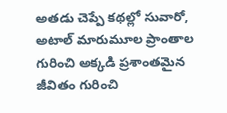అతడు చెప్పే కథల్లో సువారో, అటాల్ మారుమూల ప్రాంతాల గురించి అక్కడి ప్రశాంతమైన జీవితం గురించి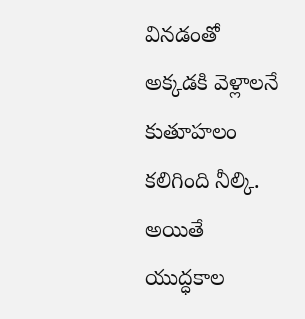వినడంతో అక్కడకి వెళ్లాలనే కుతూహలం కలిగింది నీల్కి. అయితే యుద్ధకాల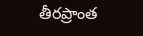తీరప్రాంత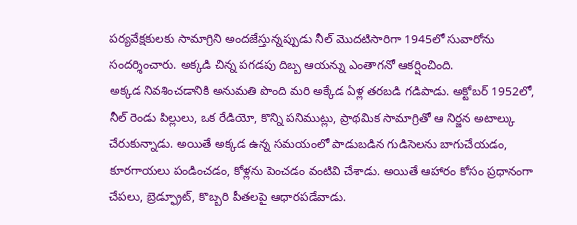పర్యవేక్షకులకు సామాగ్రిని అందజేస్తున్నప్పుడు నీల్ మొదటిసారిగా 1945లో సువారోను సందర్శించారు. అక్కడి చిన్న పగడపు దిబ్బ ఆయన్ను ఎంతాగనో ఆకర్షించింది.
అక్కడ నివశించడానికి అనుమతి పొంది మరి అక్కేడ ఏళ్ల తరబడి గడిపాడు. అక్టోబర్ 1952లో, నీల్ రెండు పిల్లులు, ఒక రేడియో, కొన్ని పనిముట్లు, ప్రాథమిక సామాగ్రితో ఆ నిర్జన అటాల్కు చేరుకున్నాడు. అయితే అక్కడ ఉన్న సమయంలో పాడుబడిన గుడిసెలను బాగుచేయడం, కూరగాయలు పండించడం, కోళ్లను పెంచడం వంటివి చేశాడు. అయితే ఆహారం కోసం ప్రధానంగా చేపలు, బ్రెడ్ఫ్రూట్, కొబ్బరి పీతలపై ఆధారపడేవాడు.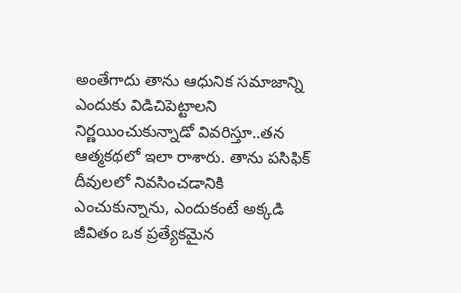అంతేగాదు తాను ఆధునిక సమాజాన్ని ఎందుకు విడిచిపెట్టాలని నిర్ణయించుకున్నాడో వివరిస్తూ..తన ఆత్మకథలో ఇలా రాశారు. తాను పసిఫిక్ దీవులలో నివసించడానికి ఎంచుకున్నాను, ఎందుకంటే అక్కడి జీవితం ఒక ప్రత్యేకమైన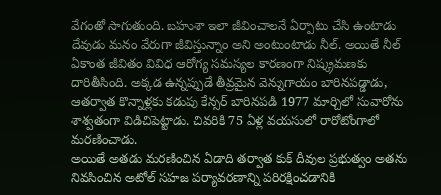వేగంతో సాగుతుంది. బహుశా ఇలా జీవించాలనే ఏర్పాటు చేసి ఉంటాడు దేవుడు మనం వేరుగా జీవిస్తున్నాం అని అంటుంటాడు నీల్. అయితే నీల్ ఏకాంత జీవితం వివిధ ఆరోగ్య సమస్యల కారణంగా నిష్క్రమణకు దారితీసింది. అక్కడ ఉన్నప్పుడే తీవ్రమైన వెన్నుగాయం బారినపడ్డాడు, ఆతర్వాత కొన్నాళ్లకు కడుపు కేన్సర్ బారినపడి 1977 మార్చిలో సువారోను శాశ్వతంగా విడిచిపెట్టాడు. చివరికి 75 ఏళ్ల వయసులో రారోటోంగాలో మరణించాడు.
అయితే అతడు మరణించిన ఏడాది తర్వాత కుక్ దీవుల ప్రభుత్వం అతను నివసించిన అటోల్ సహజ పర్యావరణాన్ని పరిరక్షించడానికి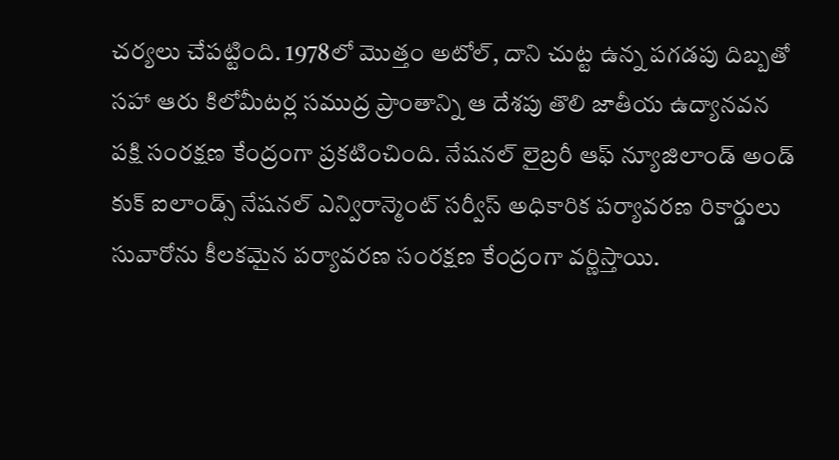చర్యలు చేపట్టింది. 1978లో మొత్తం అటోల్, దాని చుట్ట ఉన్న పగడపు దిబ్బతో సహా ఆరు కిలోమీటర్ల సముద్ర ప్రాంతాన్ని ఆ దేశపు తొలి జాతీయ ఉద్యానవన పక్షి సంరక్షణ కేంద్రంగా ప్రకటించింది. నేషనల్ లైబ్రరీ ఆఫ్ న్యూజిలాండ్ అండ్ కుక్ ఐలాండ్స్ నేషనల్ ఎన్విరాన్మెంట్ సర్వీస్ అధికారిక పర్యావరణ రికార్డులు సువారోను కీలకమైన పర్యావరణ సంరక్షణ కేంద్రంగా వర్ణిస్తాయి.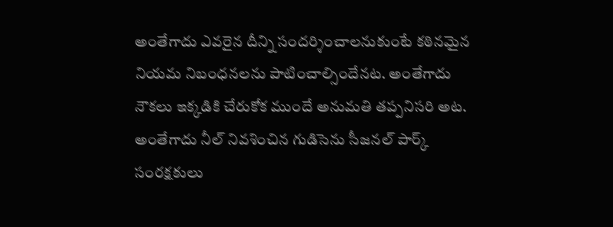అంతేగాదు ఎవరైన దీన్ని సందర్శించాలనుకుంటే కఠినమైన నియమ నిబంధనలను పాటించాల్సిందేనట. అంతేగాదు నౌకలు ఇక్కడికి చేరుకోక ముందే అనుమతి తప్పనిసరి అట. అంతేగాదు నీల్ నివశించిన గుడిసెను సీజనల్ పార్క్ సంరక్షకులు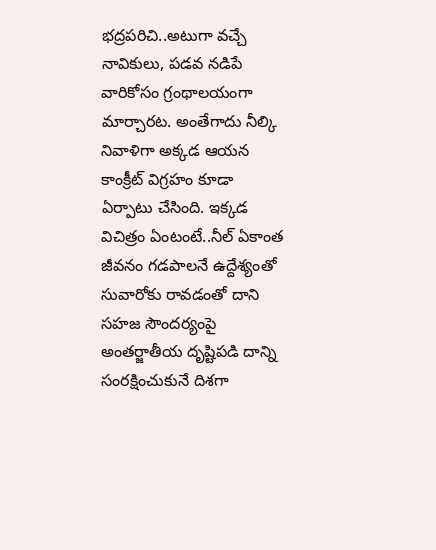భద్రపరిచి..అటుగా వచ్చే నావికులు, పడవ నడిపే వారికోసం గ్రంథాలయంగా మార్చారట. అంతేగాదు నీల్కి నివాళిగా అక్కడ ఆయన కాంక్రీట్ విగ్రహం కూడా ఏర్పాటు చేసింది. ఇక్కడ విచిత్రం ఏంటంటే..నీల్ ఏకాంత జీవనం గడపాలనే ఉద్దేశ్యంతో సువారోకు రావడంతో దాని సహజ సౌందర్యంపై అంతర్జాతీయ దృష్టిపడి దాన్ని సంరక్షించుకునే దిశగా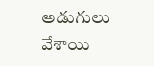అడుగులు వేశాయి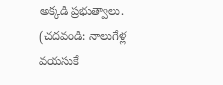అక్కడి ప్రభుత్వాలు.
(చదవండి: నాలుగేళ్ల వయసుకే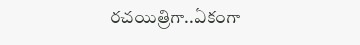రచయిత్రిగా..ఏకంగా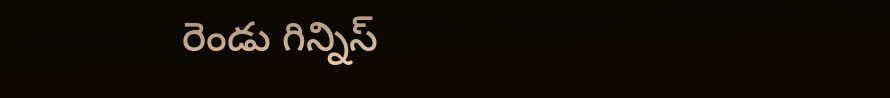రెండు గిన్నిస్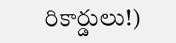రికార్డులు!)